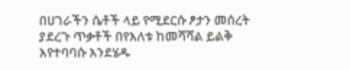በሀገራችን ሴቶች ላይ የሚደርሱ ፆታን መሰረት ያደረጉ ጥቃቶች በየእለቱ ከመሻሻል ይልቅ እየተባባሱ እንደሄዱ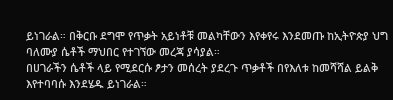ይነገራል። በቅርቡ ደግሞ የጥቃት አይነቶቹ መልካቸውን እየቀየሩ እንደመጡ ከኢትዮጵያ ህግ ባለሙያ ሴቶች ማህበር የተገኘው መረጃ ያሳያል።
በሀገራችን ሴቶች ላይ የሚደርሱ ፆታን መሰረት ያደረጉ ጥቃቶች በየእለቱ ከመሻሻል ይልቅ እየተባባሱ እንደሄዱ ይነገራል።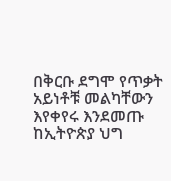በቅርቡ ደግሞ የጥቃት አይነቶቹ መልካቸውን እየቀየሩ እንደመጡ ከኢትዮጵያ ህግ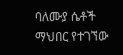ባለሙያ ሴቶች ማህበር የተገኘው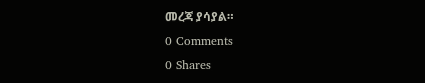መረጃ ያሳያል።
0 Comments
0 Shares